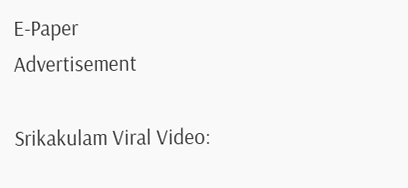E-Paper
Advertisement

Srikakulam Viral Video: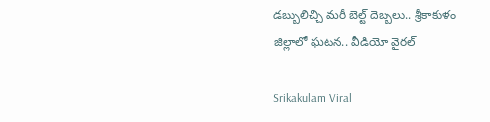డబ్బులిచ్చి మరీ బెల్ట్ దెబ్బలు.. శ్రీకాకుళం జిల్లాలో ఘటన.. వీడియో వైరల్

Srikakulam Viral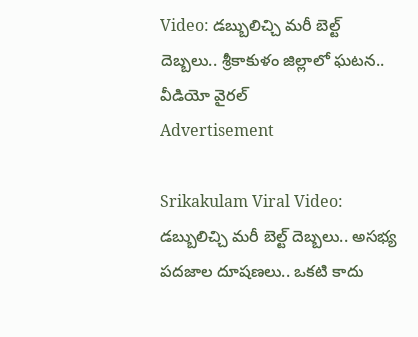Video: డబ్బులిచ్చి మరీ బెల్ట్ దెబ్బలు.. శ్రీకాకుళం జిల్లాలో ఘటన.. వీడియో వైరల్
Advertisement

Srikakulam Viral Video: డబ్బులిచ్చి మరీ బెల్ట్ దెబ్బలు.. అసభ్య పదజాల దూషణలు.. ఒకటి కాదు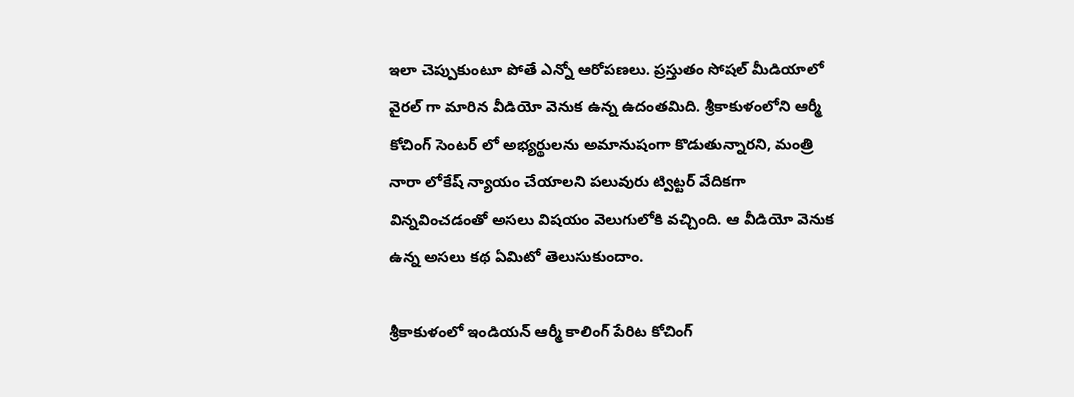ఇలా చెప్పుకుంటూ పోతే ఎన్నో ఆరోపణలు. ప్రస్తుతం సోషల్ మీడియాలో వైరల్ గా మారిన వీడియో వెనుక ఉన్న ఉదంతమిది. శ్రీకాకుళంలోని ఆర్మీ కోచింగ్ సెంటర్ లో అభ్యర్థులను అమానుషంగా కొడుతున్నారని, మంత్రి నారా లోకేష్ న్యాయం చేయాలని పలువురు ట్విట్టర్ వేదికగా విన్నవించడంతో అసలు విషయం వెలుగులోకి వచ్చింది. ఆ వీడియో వెనుక ఉన్న అసలు కథ ఏమిటో తెలుసుకుందాం.

శ్రీకాకుళంలో ఇండియన్ ఆర్మీ కాలింగ్ పేరిట కోచింగ్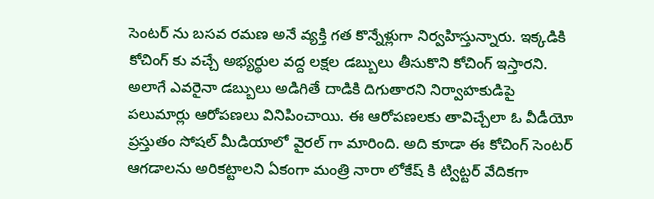సెంటర్ ను బసవ రమణ అనే వ్యక్తి గత కొన్నేళ్లుగా నిర్వహిస్తున్నారు. ఇక్కడికి కోచింగ్ కు వచ్చే అభ్యర్థుల వద్ద లక్షల డబ్బులు తీసుకొని కోచింగ్ ఇస్తారని. అలాగే ఎవరైనా డబ్బులు అడిగితే దాడికి దిగుతారని నిర్వాహకుడిపై పలుమార్లు ఆరోపణలు వినిపించాయి. ఈ ఆరోపణలకు తావిచ్చేలా ఓ వీడీయో ప్రస్తుతం సోషల్ మీడియాలో వైరల్ గా మారింది. అది కూడా ఈ కోచింగ్ సెంటర్ ఆగడాలను అరికట్టాలని ఏకంగా మంత్రి నారా లోకేష్ కి ట్విట్టర్ వేదికగా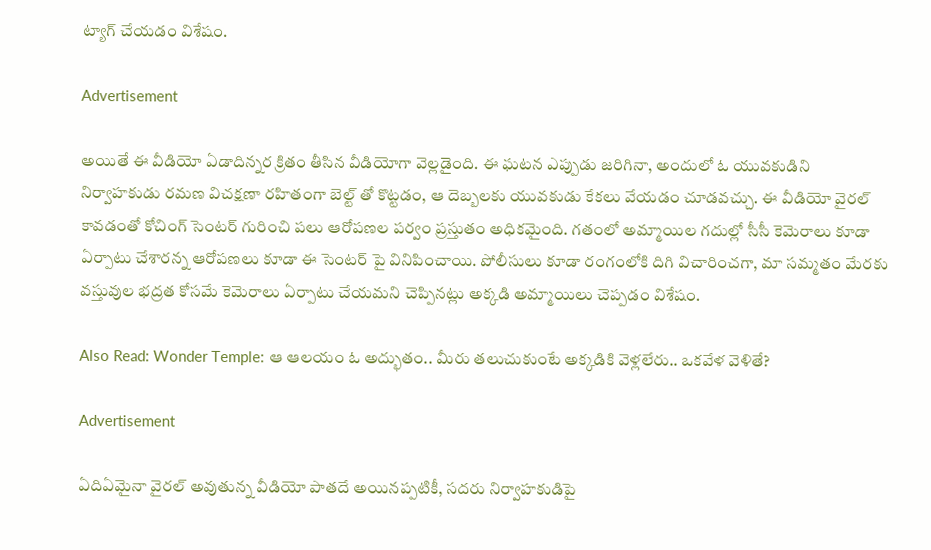ట్యాగ్ చేయడం విశేషం.

Advertisement

అయితే ఈ వీడియో ఏడాదిన్నర క్రితం తీసిన వీడియోగా వెల్లడైంది. ఈ ఘటన ఎప్పుడు జరిగినా, అందులో ఓ యువకుడిని నిర్వాహకుడు రమణ విచక్షణా రహితంగా బెల్ట్ తో కొట్టడం, ఆ దెబ్బలకు యువకుడు కేకలు వేయడం చూడవచ్చు. ఈ వీడియో వైరల్ కావడంతో కోచింగ్ సెంటర్ గురించి పలు ఆరోపణల పర్వం ప్రస్తుతం అధికమైంది. గతంలో అమ్మాయిల గదుల్లో సీసీ కెమెరాలు కూడా ఏర్పాటు చేశారన్న ఆరోపణలు కూడా ఈ సెంటర్ పై వినిపించాయి. పోలీసులు కూడా రంగంలోకి దిగి విచారించగా, మా సమ్మతం మేరకు వస్తువుల భద్రత కోసమే కెమెరాలు ఏర్పాటు చేయమని చెప్పినట్లు అక్కడి అమ్మాయిలు చెప్పడం విశేషం.

Also Read: Wonder Temple: ఆ ఆలయం ఓ అద్భుతం.. మీరు తలుచుకుంటే అక్కడికి వెళ్లలేరు.. ఒకవేళ వెళితే?

Advertisement

ఏదిఏమైనా వైరల్ అవుతున్న వీడియో పాతదే అయినప్పటికీ, సదరు నిర్వాహకుడిపై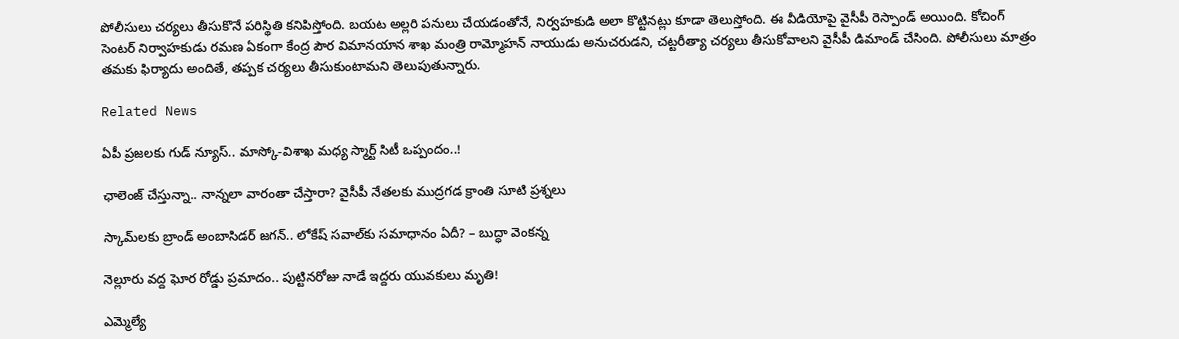పోలీసులు చర్యలు తీసుకొనే పరిస్థితి కనిపిస్తోంది. బయట అల్లరి పనులు చేయడంతోనే, నిర్వహకుడి అలా కొట్టినట్లు కూడా తెలుస్తోంది. ఈ వీడియోపై వైసీపీ రెస్పాండ్ అయింది. కోచింగ్ సెంటర్ నిర్వాహకుడు రమణ ఏకంగా కేంద్ర పౌర విమానయాన శాఖ మంత్రి రామ్మోహన్ నాయుడు అనుచరుడని, చట్టరీత్యా చర్యలు తీసుకోవాలని వైసీపీ డిమాండ్ చేసింది. పోలీసులు మాత్రం తమకు ఫిర్యాదు అందితే, తప్పక చర్యలు తీసుకుంటామని తెలుపుతున్నారు.

Related News

ఏపీ ప్రజలకు గుడ్ న్యూస్.. మాస్కో-విశాఖ మధ్య స్మార్ట్ సిటీ ఒప్పందం..!

ఛాలెంజ్ చేస్తున్నా.. నాన్నలా వారంతా చేస్తారా? వైసీపీ నేతలకు ముద్రగడ క్రాంతి సూటి ప్రశ్నలు

స్కామ్‌లకు బ్రాండ్ అంబాసిడర్ జగన్.. లోకేష్ సవాల్‌కు సమాధానం ఏదీ? – బుద్ధా వెంకన్న

నెల్లూరు వద్ద ఘోర రోడ్డు ప్రమాదం.. పుట్టినరోజు నాడే ఇద్దరు యువకులు మృతి!

ఎమ్మెల్యే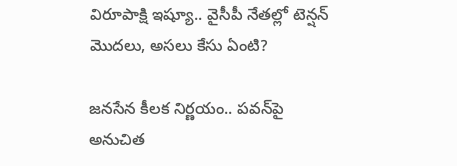విరూపాక్షి ఇష్యూ.. వైసీపీ నేతల్లో టెన్షన్ మొదలు, అసలు కేసు ఏంటి?

జనసేన కీలక నిర్ణయం.. పవన్‌పై అనుచిత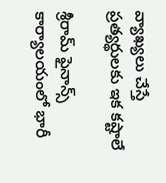వ్యాఖ్యలు చేస్తే ప్రత్యర్థులకు ఇక కష్టాలే

శ్రీరామ్ ఫైనాన్స్ కార్యాలయంలో భారీ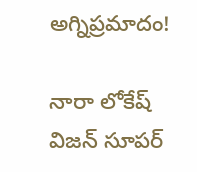అగ్నిప్రమాదం!

నారా లోకేష్ విజన్ సూపర్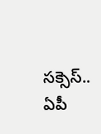సక్సెస్.. ఏపీ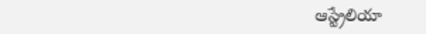ఆస్ట్రేలియా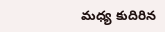మధ్య కుదిరిన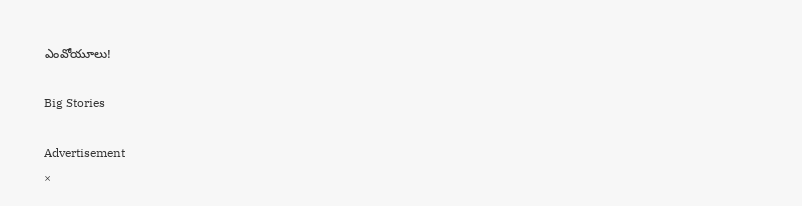ఎంవోయూలు!

Big Stories

Advertisement
×